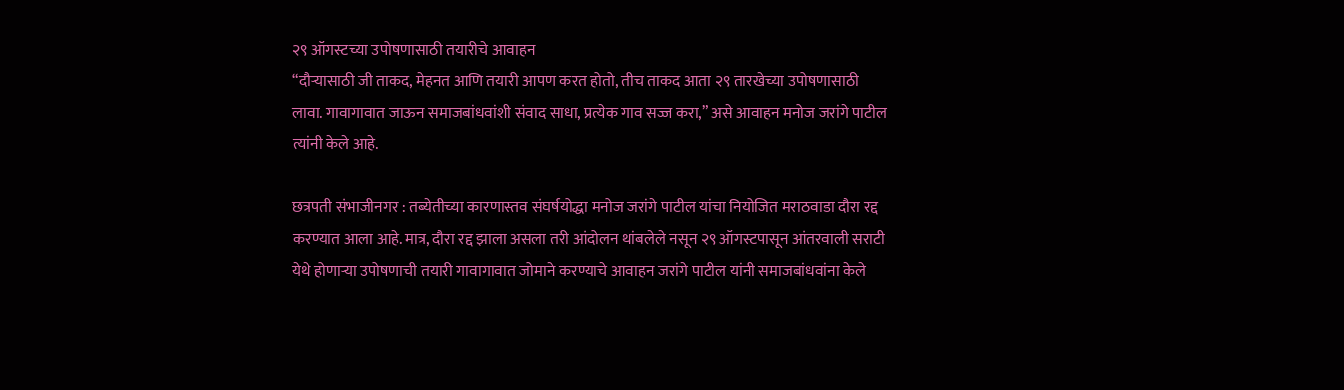२९ ऑगस्टच्या उपोषणासाठी तयारीचे आवाहन
“दौऱ्यासाठी जी ताकद, मेहनत आणि तयारी आपण करत होतो, तीच ताकद आता २९ तारखेच्या उपोषणासाठी लावा. गावागावात जाऊन समाजबांधवांशी संवाद साधा, प्रत्येक गाव सज्ज करा,” असे आवाहन मनोज जरांगे पाटील त्यांनी केले आहे.

छत्रपती संभाजीनगर : तब्येतीच्या कारणास्तव संघर्षयोद्धा मनोज जरांगे पाटील यांचा नियोजित मराठवाडा दौरा रद्द करण्यात आला आहे. मात्र, दौरा रद्द झाला असला तरी आंदोलन थांबलेले नसून २९ ऑगस्टपासून आंतरवाली सराटी येथे होणाऱ्या उपोषणाची तयारी गावागावात जोमाने करण्याचे आवाहन जरांगे पाटील यांनी समाजबांधवांना केले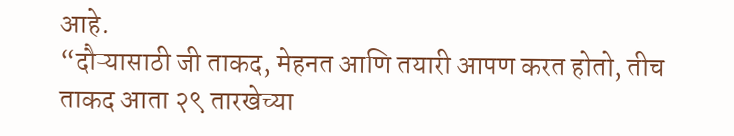आहे.
“दौऱ्यासाठी जी ताकद, मेहनत आणि तयारी आपण करत होतो, तीच ताकद आता २९ तारखेच्या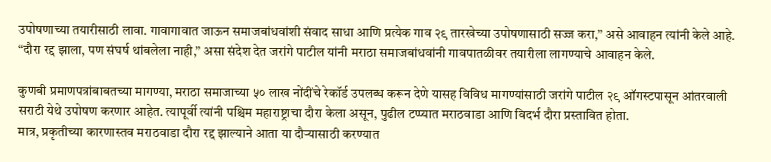उपोषणाच्या तयारीसाठी लावा. गावागावात जाऊन समाजबांधवांशी संवाद साधा आणि प्रत्येक गाव २९ तारखेच्या उपोषणासाठी सज्ज करा,” असे आवाहन त्यांनी केले आहे.
“दौरा रद्द झाला, पण संघर्ष थांबलेला नाही,” असा संदेश देत जरांगे पाटील यांनी मराठा समाजबांधवांनी गावपातळीवर तयारीला लागण्याचे आवाहन केले.

कुणबी प्रमाणपत्रांबाबतच्या मागण्या, मराठा समाजाच्या ५० लाख नोंदींचे रेकॉर्ड उपलब्ध करून देणे यासह विविध मागण्यांसाठी जरांगे पाटील २९ ऑगस्टपासून आंतरवाली सराटी येथे उपोषण करणार आहेत. त्यापूर्वी त्यांनी पश्चिम महाराष्ट्राचा दौरा केला असून, पुढील टप्प्यात मराठवाडा आणि विदर्भ दौरा प्रस्तावित होता.
मात्र, प्रकृतीच्या कारणास्तव मराठवाडा दौरा रद्द झाल्याने आता या दौऱ्यासाठी करण्यात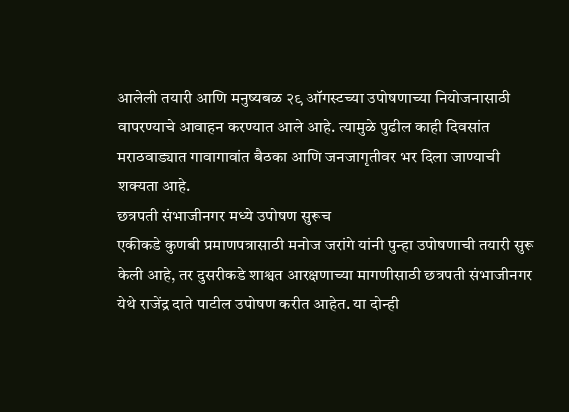आलेली तयारी आणि मनुष्यबळ २९ ऑगस्टच्या उपोषणाच्या नियोजनासाठी वापरण्याचे आवाहन करण्यात आले आहे. त्यामुळे पुढील काही दिवसांत मराठवाड्यात गावागावांत बैठका आणि जनजागृतीवर भर दिला जाण्याची शक्यता आहे.
छत्रपती संभाजीनगर मध्ये उपोषण सुरूच
एकीकडे कुणबी प्रमाणपत्रासाठी मनोज जरांगे यांनी पुन्हा उपोषणाची तयारी सुरू केली आहे, तर दुसरीकडे शाश्वत आरक्षणाच्या मागणीसाठी छत्रपती संभाजीनगर येथे राजेंद्र दाते पाटील उपोषण करीत आहेत. या दोन्ही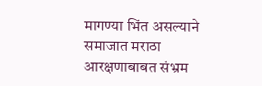मागण्या भिंत असल्याने समाजात मराठा आरक्षणाबाबत संभ्रम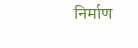निर्माण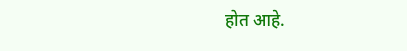होत आहे.